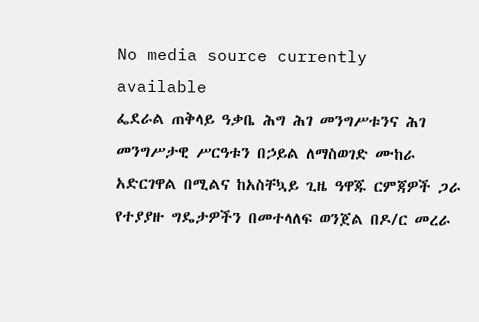No media source currently available
ፌደራል ጠቅላይ ዓቃቤ ሕግ ሕገ መንግሥቱንና ሕገ መንግሥታዊ ሥርዓቱን በኃይል ለማስወገድ ሙከራ አድርገዋል በሚልና ከአስቸኳይ ጊዜ ዓዋጁ ርምጃዎች ጋራ የተያያዙ ግዴታዎችን በመተላለፍ ወንጀል በዶ/ር መረራ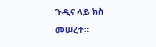ጉዲና ላይ ክስ መሠረተ።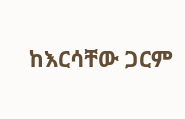ከእርሳቸው ጋርም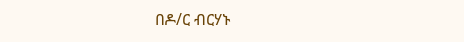በዶ/ር ብርሃኑ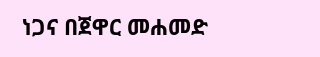ነጋና በጀዋር መሐመድ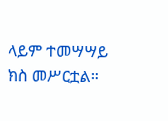ላይም ተመሣሣይ ክስ መሥርቷል።